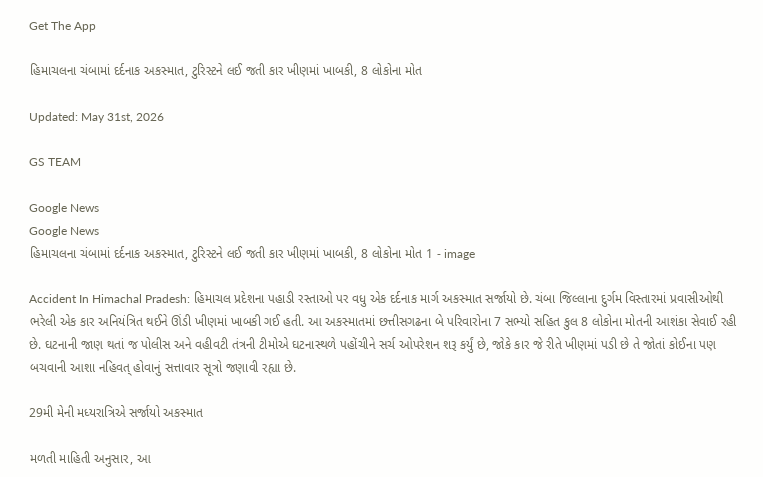Get The App

હિમાચલના ચંબામાં દર્દનાક અકસ્માત, ટુરિસ્ટને લઈ જતી કાર ખીણમાં ખાબકી, 8 લોકોના મોત

Updated: May 31st, 2026

GS TEAM

Google News
Google News
હિમાચલના ચંબામાં દર્દનાક અકસ્માત, ટુરિસ્ટને લઈ જતી કાર ખીણમાં ખાબકી, 8 લોકોના મોત 1 - image

Accident In Himachal Pradesh: હિમાચલ પ્રદેશના પહાડી રસ્તાઓ પર વધુ એક દર્દનાક માર્ગ અકસ્માત સર્જાયો છે. ચંબા જિલ્લાના દુર્ગમ વિસ્તારમાં પ્રવાસીઓથી ભરેલી એક કાર અનિયંત્રિત થઈને ઊંડી ખીણમાં ખાબકી ગઈ હતી. આ અકસ્માતમાં છત્તીસગઢના બે પરિવારોના 7 સભ્યો સહિત કુલ 8 લોકોના મોતની આશંકા સેવાઈ રહી છે. ઘટનાની જાણ થતાં જ પોલીસ અને વહીવટી તંત્રની ટીમોએ ઘટનાસ્થળે પહોંચીને સર્ચ ઓપરેશન શરૂ કર્યું છે, જોકે કાર જે રીતે ખીણમાં પડી છે તે જોતાં કોઈના પણ બચવાની આશા નહિવત્ હોવાનું સત્તાવાર સૂત્રો જણાવી રહ્યા છે.

29મી મેની મધ્યરાત્રિએ સર્જાયો અકસ્માત

મળતી માહિતી અનુસાર, આ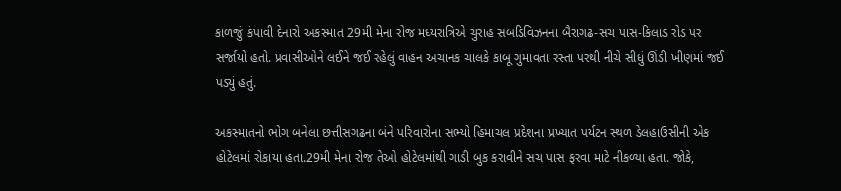કાળજું કંપાવી દેનારો અકસ્માત 29મી મેના રોજ મધ્યરાત્રિએ ચુરાહ સબડિવિઝનના બૈરાગઢ-સચ પાસ-કિલાડ રોડ પર સર્જાયો હતો. પ્રવાસીઓને લઈને જઈ રહેલું વાહન અચાનક ચાલકે કાબૂ ગુમાવતા રસ્તા પરથી નીચે સીધું ઊંડી ખીણમાં જઈ પડ્યું હતું.

અકસ્માતનો ભોગ બનેલા છત્તીસગઢના બંને પરિવારોના સભ્યો હિમાચલ પ્રદેશના પ્રખ્યાત પર્યટન સ્થળ ડેલહાઉસીની એક હોટેલમાં રોકાયા હતા.29મી મેના રોજ તેઓ હોટેલમાંથી ગાડી બુક કરાવીને સચ પાસ ફરવા માટે નીકળ્યા હતા. જોકે,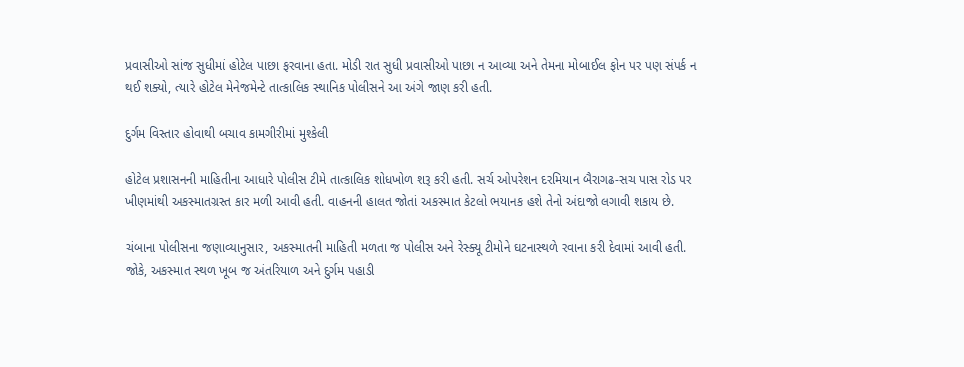પ્રવાસીઓ સાંજ સુધીમાં હોટેલ પાછા ફરવાના હતા. મોડી રાત સુધી પ્રવાસીઓ પાછા ન આવ્યા અને તેમના મોબાઈલ ફોન પર પણ સંપર્ક ન થઈ શક્યો, ત્યારે હોટેલ મેનેજમેન્ટે તાત્કાલિક સ્થાનિક પોલીસને આ અંગે જાણ કરી હતી.

દુર્ગમ વિસ્તાર હોવાથી બચાવ કામગીરીમાં મુશ્કેલી

હોટેલ પ્રશાસનની માહિતીના આધારે પોલીસ ટીમે તાત્કાલિક શોધખોળ શરૂ કરી હતી. સર્ચ ઓપરેશન દરમિયાન બૈરાગઢ-સચ પાસ રોડ પર ખીણમાંથી અકસ્માતગ્રસ્ત કાર મળી આવી હતી. વાહનની હાલત જોતાં અકસ્માત કેટલો ભયાનક હશે તેનો અંદાજો લગાવી શકાય છે.

ચંબાના પોલીસના જણાવ્યાનુસાર, અકસ્માતની માહિતી મળતા જ પોલીસ અને રેસ્ક્યૂ ટીમોને ઘટનાસ્થળે રવાના કરી દેવામાં આવી હતી. જોકે, અકસ્માત સ્થળ ખૂબ જ અંતરિયાળ અને દુર્ગમ પહાડી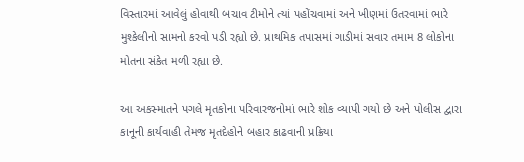વિસ્તારમાં આવેલું હોવાથી બચાવ ટીમોને ત્યાં પહોંચવામાં અને ખીણમાં ઉતરવામાં ભારે મુશ્કેલીનો સામનો કરવો પડી રહ્યો છે. પ્રાથમિક તપાસમાં ગાડીમાં સવાર તમામ 8 લોકોના મોતના સંકેત મળી રહ્યા છે.

આ અકસ્માતને પગલે મૃતકોના પરિવારજનોમાં ભારે શોક વ્યાપી ગયો છે અને પોલીસ દ્વારા કાનૂની કાર્યવાહી તેમજ મૃતદેહોને બહાર કાઢવાની પ્રક્રિયા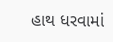હાથ ધરવામાં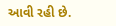આવી રહી છે.